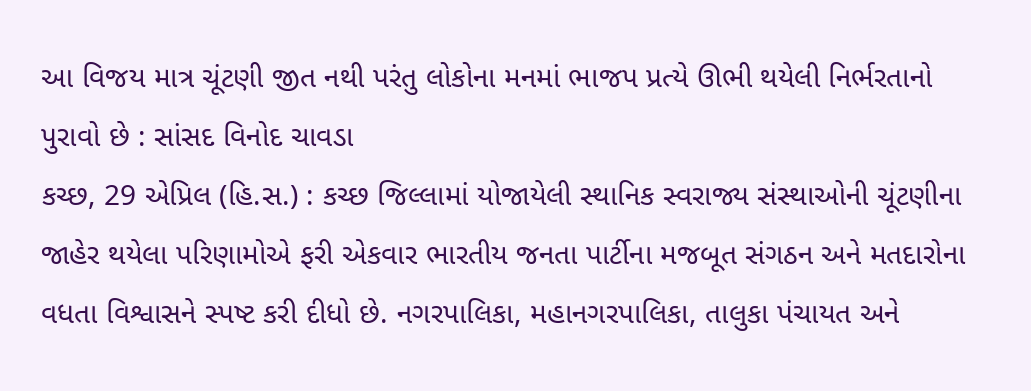આ વિજય માત્ર ચૂંટણી જીત નથી પરંતુ લોકોના મનમાં ભાજપ પ્રત્યે ઊભી થયેલી નિર્ભરતાનો પુરાવો છે : સાંસદ વિનોદ ચાવડા
કચ્છ, 29 એપ્રિલ (હિ.સ.) : કચ્છ જિલ્લામાં યોજાયેલી સ્થાનિક સ્વરાજ્ય સંસ્થાઓની ચૂંટણીના જાહેર થયેલા પરિણામોએ ફરી એકવાર ભારતીય જનતા પાર્ટીના મજબૂત સંગઠન અને મતદારોના વધતા વિશ્વાસને સ્પષ્ટ કરી દીધો છે. નગરપાલિકા, મહાનગરપાલિકા, તાલુકા પંચાયત અને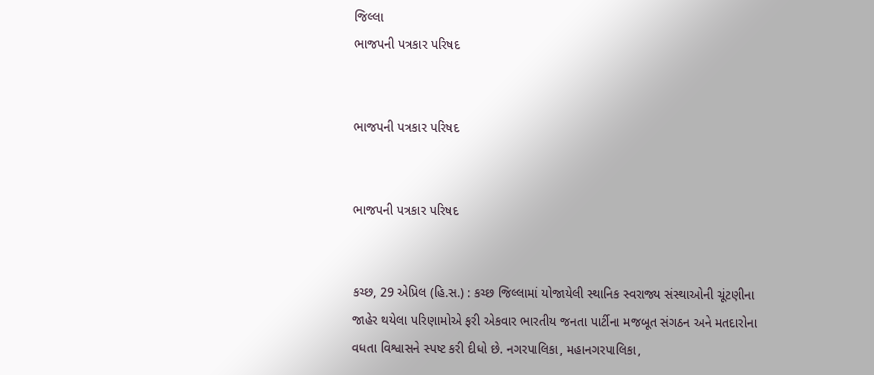જિલ્લા
ભાજપની પત્રકાર પરિષદ


ભાજપની પત્રકાર પરિષદ


ભાજપની પત્રકાર પરિષદ


કચ્છ, 29 એપ્રિલ (હિ.સ.) : કચ્છ જિલ્લામાં યોજાયેલી સ્થાનિક સ્વરાજ્ય સંસ્થાઓની ચૂંટણીના જાહેર થયેલા પરિણામોએ ફરી એકવાર ભારતીય જનતા પાર્ટીના મજબૂત સંગઠન અને મતદારોના વધતા વિશ્વાસને સ્પષ્ટ કરી દીધો છે. નગરપાલિકા, મહાનગરપાલિકા,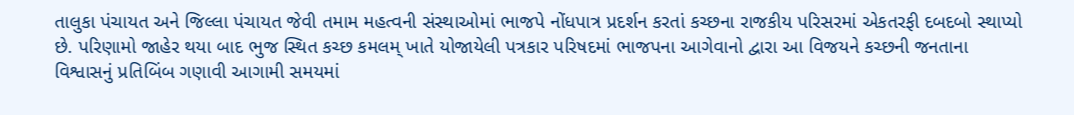તાલુકા પંચાયત અને જિલ્લા પંચાયત જેવી તમામ મહત્વની સંસ્થાઓમાં ભાજપે નોંધપાત્ર પ્રદર્શન કરતાં કચ્છના રાજકીય પરિસરમાં એકતરફી દબદબો સ્થાપ્યો છે. પરિણામો જાહેર થયા બાદ ભુજ સ્થિત કચ્છ કમલમ્ ખાતે યોજાયેલી પત્રકાર પરિષદમાં ભાજપના આગેવાનો દ્વારા આ વિજયને કચ્છની જનતાના વિશ્વાસનું પ્રતિબિંબ ગણાવી આગામી સમયમાં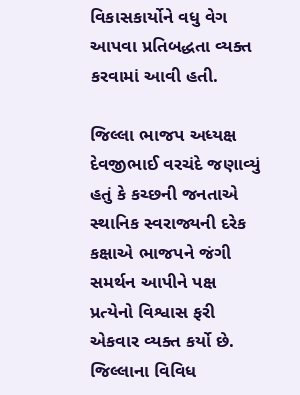વિકાસકાર્યોને વધુ વેગ આપવા પ્રતિબદ્ધતા વ્યક્ત કરવામાં આવી હતી.

જિલ્લા ભાજપ અધ્યક્ષ દેવજીભાઈ વરચંદે જણાવ્યું હતું કે કચ્છની જનતાએ સ્થાનિક સ્વરાજ્યની દરેક કક્ષાએ ભાજપને જંગી સમર્થન આપીને પક્ષ પ્રત્યેનો વિશ્વાસ ફરી એકવાર વ્યક્ત કર્યો છે. જિલ્લાના વિવિધ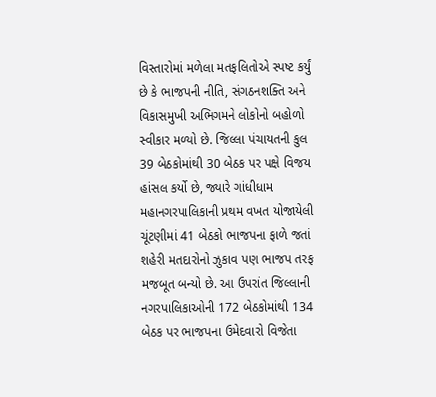વિસ્તારોમાં મળેલા મતફલિતોએ સ્પષ્ટ કર્યું છે કે ભાજપની નીતિ, સંગઠનશક્તિ અને વિકાસમુખી અભિગમને લોકોનો બહોળો સ્વીકાર મળ્યો છે. જિલ્લા પંચાયતની કુલ 39 બેઠકોમાંથી 30 બેઠક પર પક્ષે વિજય હાંસલ કર્યો છે, જ્યારે ગાંધીધામ મહાનગરપાલિકાની પ્રથમ વખત યોજાયેલી ચૂંટણીમાં 41 બેઠકો ભાજપના ફાળે જતાં શહેરી મતદારોનો ઝુકાવ પણ ભાજપ તરફ મજબૂત બન્યો છે. આ ઉપરાંત જિલ્લાની નગરપાલિકાઓની 172 બેઠકોમાંથી 134 બેઠક પર ભાજપના ઉમેદવારો વિજેતા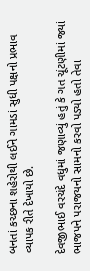બનતાં કચ્છના શહેરોથી લઈને ગામડાં સુધી પક્ષનો પ્રભાવ વ્યાપક રીતે દેખાયો છે.

દેવજીભાઈ વરચંદે વધુમાં જણાવ્યું હતું કે ગત ચૂંટણીમાં જ્યાં ભાજપને પરાજયનો સામનો કરવો પડ્યો હતો તેવા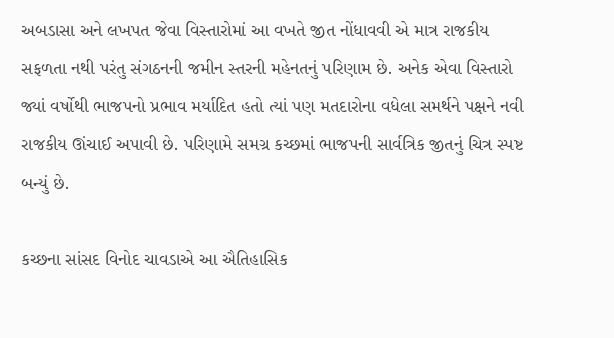અબડાસા અને લખપત જેવા વિસ્તારોમાં આ વખતે જીત નોંધાવવી એ માત્ર રાજકીય સફળતા નથી પરંતુ સંગઠનની જમીન સ્તરની મહેનતનું પરિણામ છે. અનેક એવા વિસ્તારો જ્યાં વર્ષોથી ભાજપનો પ્રભાવ મર્યાદિત હતો ત્યાં પણ મતદારોના વધેલા સમર્થને પક્ષને નવી રાજકીય ઊંચાઈ અપાવી છે. પરિણામે સમગ્ર કચ્છમાં ભાજપની સાર્વત્રિક જીતનું ચિત્ર સ્પષ્ટ બન્યું છે.

કચ્છના સાંસદ વિનોદ ચાવડાએ આ ઐતિહાસિક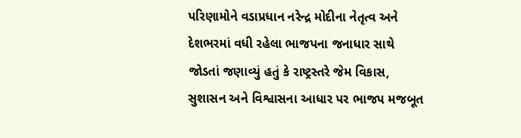પરિણામોને વડાપ્રધાન નરેન્દ્ર મોદીના નેતૃત્વ અને દેશભરમાં વધી રહેલા ભાજપના જનાધાર સાથે જોડતાં જણાવ્યું હતું કે રાષ્ટ્રસ્તરે જેમ વિકાસ, સુશાસન અને વિશ્વાસના આધાર પર ભાજપ મજબૂત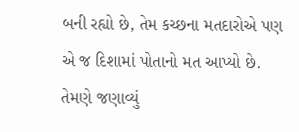બની રહ્યો છે, તેમ કચ્છના મતદારોએ પણ એ જ દિશામાં પોતાનો મત આપ્યો છે. તેમણે જણાવ્યું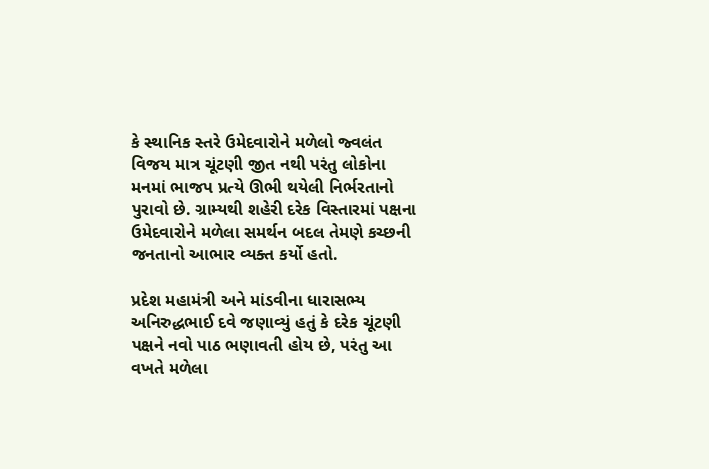કે સ્થાનિક સ્તરે ઉમેદવારોને મળેલો જ્વલંત વિજય માત્ર ચૂંટણી જીત નથી પરંતુ લોકોના મનમાં ભાજપ પ્રત્યે ઊભી થયેલી નિર્ભરતાનો પુરાવો છે. ગ્રામ્યથી શહેરી દરેક વિસ્તારમાં પક્ષના ઉમેદવારોને મળેલા સમર્થન બદલ તેમણે કચ્છની જનતાનો આભાર વ્યક્ત કર્યો હતો.

પ્રદેશ મહામંત્રી અને માંડવીના ધારાસભ્ય અનિરુદ્ધભાઈ દવે જણાવ્યું હતું કે દરેક ચૂંટણી પક્ષને નવો પાઠ ભણાવતી હોય છે, પરંતુ આ વખતે મળેલા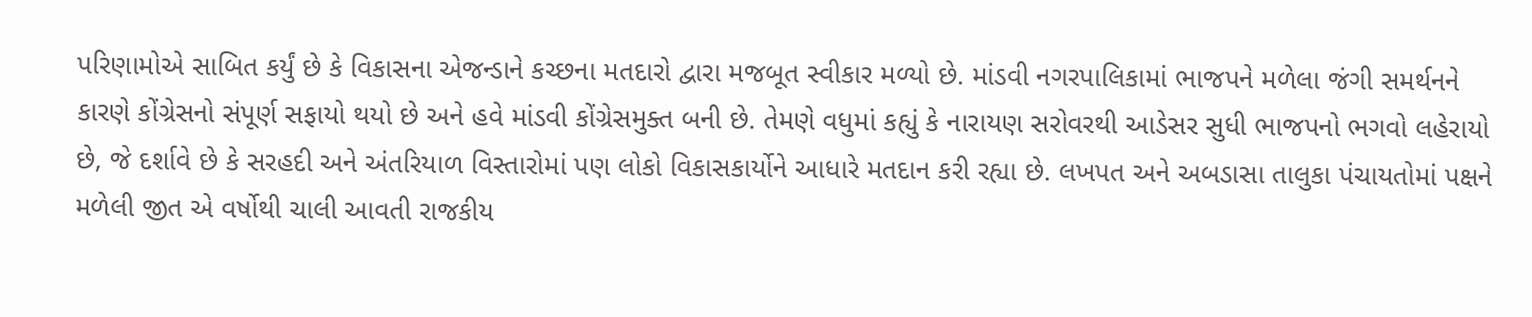પરિણામોએ સાબિત કર્યું છે કે વિકાસના એજન્ડાને કચ્છના મતદારો દ્વારા મજબૂત સ્વીકાર મળ્યો છે. માંડવી નગરપાલિકામાં ભાજપને મળેલા જંગી સમર્થનને કારણે કોંગ્રેસનો સંપૂર્ણ સફાયો થયો છે અને હવે માંડવી કોંગ્રેસમુક્ત બની છે. તેમણે વધુમાં કહ્યું કે નારાયણ સરોવરથી આડેસર સુધી ભાજપનો ભગવો લહેરાયો છે, જે દર્શાવે છે કે સરહદી અને અંતરિયાળ વિસ્તારોમાં પણ લોકો વિકાસકાર્યોને આધારે મતદાન કરી રહ્યા છે. લખપત અને અબડાસા તાલુકા પંચાયતોમાં પક્ષને મળેલી જીત એ વર્ષોથી ચાલી આવતી રાજકીય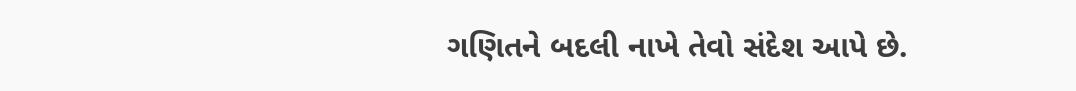ગણિતને બદલી નાખે તેવો સંદેશ આપે છે.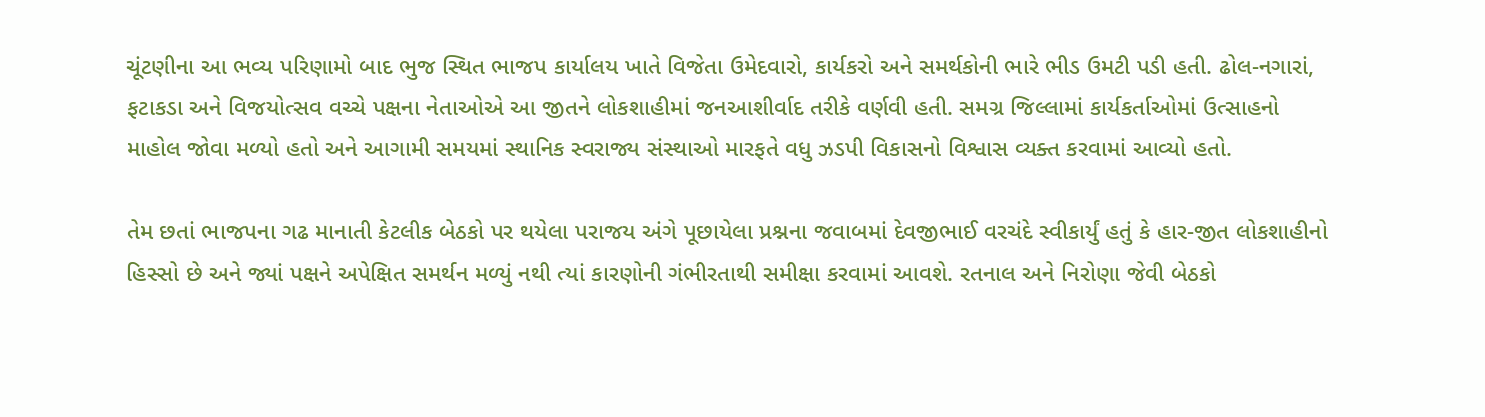ચૂંટણીના આ ભવ્ય પરિણામો બાદ ભુજ સ્થિત ભાજપ કાર્યાલય ખાતે વિજેતા ઉમેદવારો, કાર્યકરો અને સમર્થકોની ભારે ભીડ ઉમટી પડી હતી. ઢોલ-નગારાં, ફટાકડા અને વિજયોત્સવ વચ્ચે પક્ષના નેતાઓએ આ જીતને લોકશાહીમાં જનઆશીર્વાદ તરીકે વર્ણવી હતી. સમગ્ર જિલ્લામાં કાર્યકર્તાઓમાં ઉત્સાહનો માહોલ જોવા મળ્યો હતો અને આગામી સમયમાં સ્થાનિક સ્વરાજ્ય સંસ્થાઓ મારફતે વધુ ઝડપી વિકાસનો વિશ્વાસ વ્યક્ત કરવામાં આવ્યો હતો.

તેમ છતાં ભાજપના ગઢ માનાતી કેટલીક બેઠકો પર થયેલા પરાજય અંગે પૂછાયેલા પ્રશ્નના જવાબમાં દેવજીભાઈ વરચંદે સ્વીકાર્યું હતું કે હાર-જીત લોકશાહીનો હિસ્સો છે અને જ્યાં પક્ષને અપેક્ષિત સમર્થન મળ્યું નથી ત્યાં કારણોની ગંભીરતાથી સમીક્ષા કરવામાં આવશે. રતનાલ અને નિરોણા જેવી બેઠકો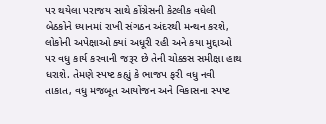પર થયેલા પરાજય સાથે કોંગ્રેસની કેટલીક વધેલી બેઠકોને ધ્યાનમાં રાખી સંગઠન અંદરથી મન્થન કરશે, લોકોની અપેક્ષાઓ ક્યાં અધૂરી રહી અને કયા મુદ્દાઓ પર વધુ કાર્ય કરવાની જરૂર છે તેની ચોક્કસ સમીક્ષા હાથ ધરાશે. તેમણે સ્પષ્ટ કહ્યું કે ભાજપ ફરી વધુ નવી તાકાત, વધુ મજબૂત આયોજન અને વિકાસના સ્પષ્ટ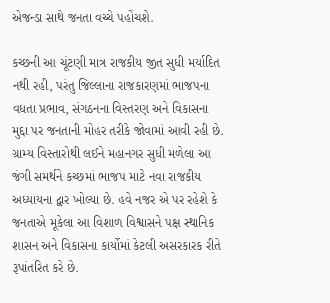એજન્ડા સાથે જનતા વચ્ચે પહોંચશે.

કચ્છની આ ચૂંટણી માત્ર રાજકીય જીત સુધી મર્યાદિત નથી રહી, પરંતુ જિલ્લાના રાજકારણમાં ભાજપના વધતા પ્રભાવ, સંગઠનના વિસ્તરણ અને વિકાસના મુદ્દા પર જનતાની મોહર તરીકે જોવામાં આવી રહી છે. ગ્રામ્ય વિસ્તારોથી લઈને મહાનગર સુધી મળેલા આ જંગી સમર્થને કચ્છમાં ભાજપ માટે નવા રાજકીય અધ્યાયના દ્વાર ખોલ્યા છે. હવે નજર એ પર રહેશે કે જનતાએ મૂકેલા આ વિશાળ વિશ્વાસને પક્ષ સ્થાનિક શાસન અને વિકાસના કાર્યોમાં કેટલી અસરકારક રીતે રૂપાંતરિત કરે છે.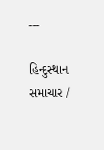---

હિન્દુસ્થાન સમાચાર /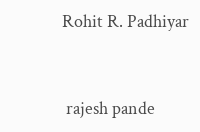Rohit R. Padhiyar


 rajesh pande